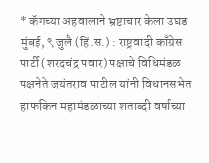* कॅगच्या अहवालाने भ्रष्टाचार केला उघड
मुंबई, ९ जुलै (हिं.स.) : राष्ट्रवादी काँग्रेस पार्टी (शरदचंद्र पवार) पक्षाचे विधिमंडळ पक्षनेते जयंतराव पाटील यांनी विधानसभेत हाफकिन महामंडळाच्या शताब्दी वर्षाच्या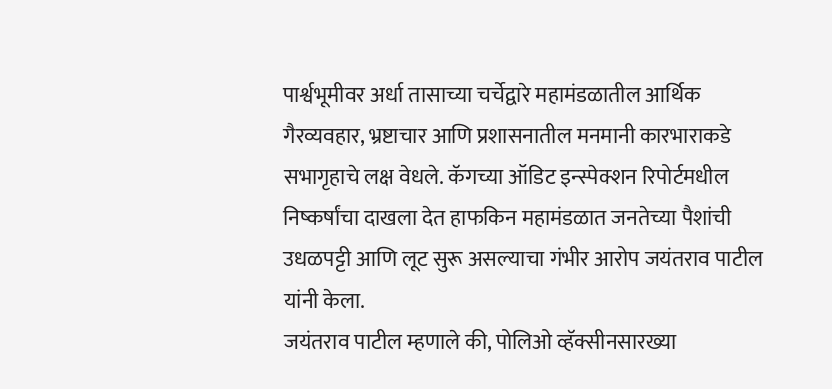पार्श्वभूमीवर अर्धा तासाच्या चर्चेद्वारे महामंडळातील आर्थिक गैरव्यवहार, भ्रष्टाचार आणि प्रशासनातील मनमानी कारभाराकडे सभागृहाचे लक्ष वेधले. कॅगच्या ऑडिट इन्स्पेक्शन रिपोर्टमधील निष्कर्षांचा दाखला देत हाफकिन महामंडळात जनतेच्या पैशांची उधळपट्टी आणि लूट सुरू असल्याचा गंभीर आरोप जयंतराव पाटील यांनी केला.
जयंतराव पाटील म्हणाले की, पोलिओ व्हॅक्सीनसारख्या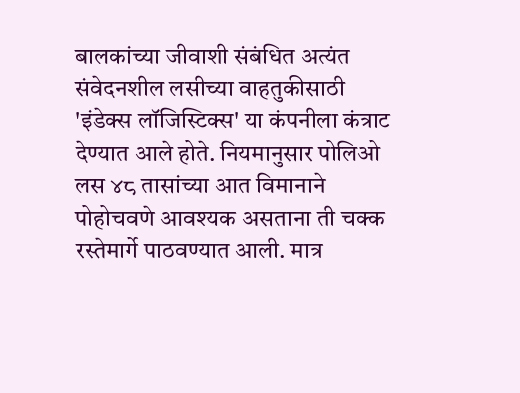बालकांच्या जीवाशी संबंधित अत्यंत संवेदनशील लसीच्या वाहतुकीसाठी 'इंडेक्स लॉजिस्टिक्स' या कंपनीला कंत्राट देण्यात आले होते. नियमानुसार पोलिओ लस ४८ तासांच्या आत विमानाने पोहोचवणे आवश्यक असताना ती चक्क रस्तेमार्गे पाठवण्यात आली. मात्र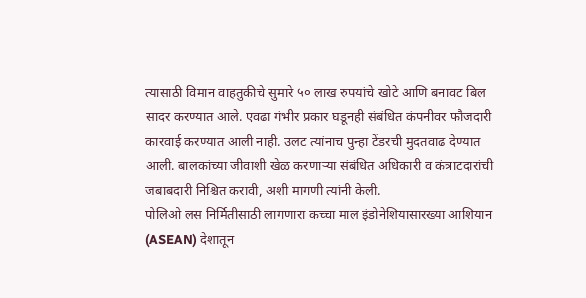त्यासाठी विमान वाहतुकीचे सुमारे ५० लाख रुपयांचे खोटे आणि बनावट बिल सादर करण्यात आले. एवढा गंभीर प्रकार घडूनही संबंधित कंपनीवर फौजदारी कारवाई करण्यात आली नाही. उलट त्यांनाच पुन्हा टेंडरची मुदतवाढ देण्यात आली. बालकांच्या जीवाशी खेळ करणाऱ्या संबंधित अधिकारी व कंत्राटदारांची जबाबदारी निश्चित करावी, अशी मागणी त्यांनी केली.
पोलिओ लस निर्मितीसाठी लागणारा कच्चा माल इंडोनेशियासारख्या आशियान (ASEAN) देशातून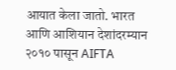आयात केला जातो. भारत आणि आशियान देशांदरम्यान २०१० पासून AIFTA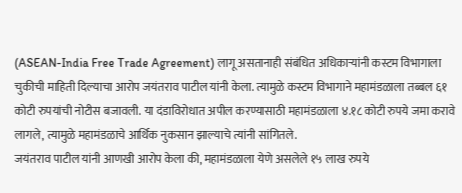(ASEAN-India Free Trade Agreement) लागू असतानाही संबंधित अधिकाऱ्यांनी कस्टम विभागाला चुकीची माहिती दिल्याचा आरोप जयंतराव पाटील यांनी केला. त्यामुळे कस्टम विभागाने महामंडळाला तब्बल ६१ कोटी रुपयांची नोटीस बजावली. या दंडाविरोधात अपील करण्यासाठी महामंडळाला ४.१८ कोटी रुपये जमा करावे लागले, त्यामुळे महामंडळाचे आर्थिक नुकसान झाल्याचे त्यांनी सांगितले.
जयंतराव पाटील यांनी आणखी आरोप केला की, महामंडळाला येणे असलेले १५ लाख रुपये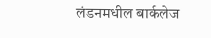लंडनमधील बार्कलेज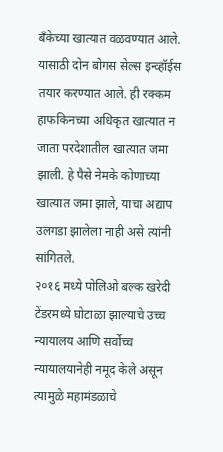बँकेच्या खात्यात वळवण्यात आले. यासाठी दोन बोगस सेल्स इन्व्हॉईस तयार करण्यात आले. ही रक्कम हाफकिनच्या अधिकृत खात्यात न जाता परदेशातील खात्यात जमा झाली. हे पैसे नेमके कोणाच्या खात्यात जमा झाले, याचा अद्याप उलगडा झालेला नाही असे त्यांनी सांगितले.
२०१६ मध्ये पोलिओ बल्क खरेदी टेंडरमध्ये घोटाळा झाल्याचे उच्च न्यायालय आणि सर्वोच्च न्यायालयानेही नमूद केले असून त्यामुळे महामंडळाचे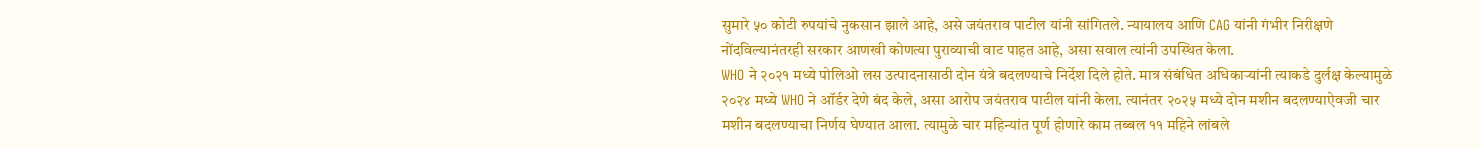सुमारे ५० कोटी रुपयांचे नुकसान झाले आहे, असे जयंतराव पाटील यांनी सांगितले. न्यायालय आणि CAG यांनी गंभीर निरीक्षणे नोंदविल्यानंतरही सरकार आणखी कोणत्या पुराव्याची वाट पाहत आहे, असा सवाल त्यांनी उपस्थित केला.
WHO ने २०२१ मध्ये पोलिओ लस उत्पादनासाठी दोन यंत्रे बदलण्याचे निर्देश दिले होते. मात्र संबंधित अधिकाऱ्यांनी त्याकडे दुर्लक्ष केल्यामुळे २०२४ मध्ये WHO ने ऑर्डर देणे बंद केले, असा आरोप जयंतराव पाटील यांनी केला. त्यानंतर २०२५ मध्ये दोन मशीन बदलण्याऐवजी चार मशीन बदलण्याचा निर्णय घेण्यात आला. त्यामुळे चार महिन्यांत पूर्ण होणारे काम तब्बल ११ महिने लांबले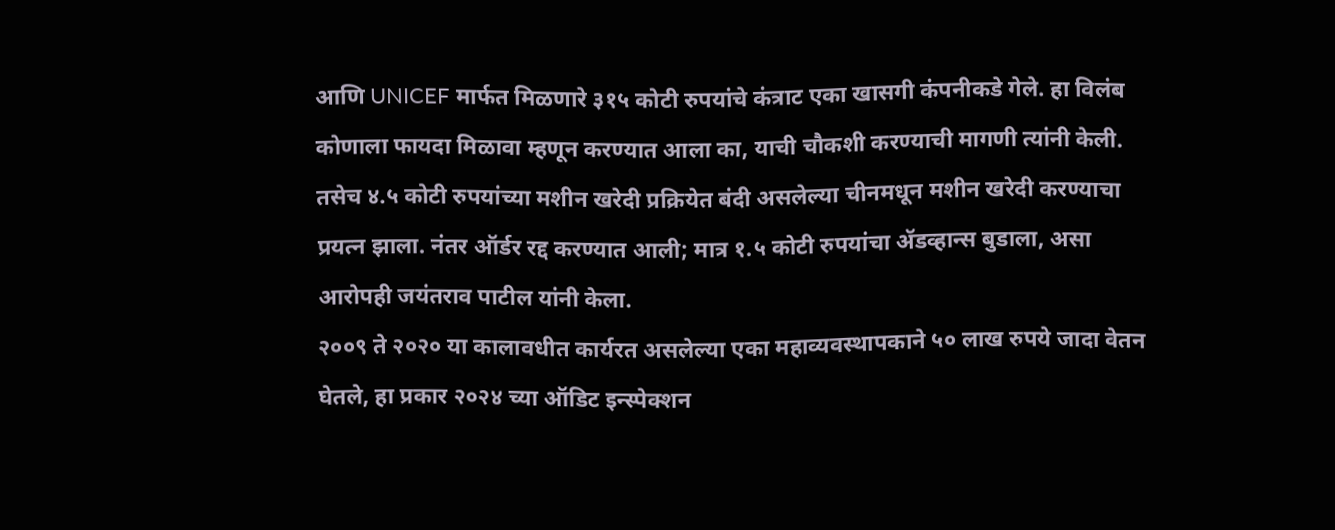आणि UNICEF मार्फत मिळणारे ३१५ कोटी रुपयांचे कंत्राट एका खासगी कंपनीकडे गेले. हा विलंब कोणाला फायदा मिळावा म्हणून करण्यात आला का, याची चौकशी करण्याची मागणी त्यांनी केली.
तसेच ४.५ कोटी रुपयांच्या मशीन खरेदी प्रक्रियेत बंदी असलेल्या चीनमधून मशीन खरेदी करण्याचा प्रयत्न झाला. नंतर ऑर्डर रद्द करण्यात आली; मात्र १.५ कोटी रुपयांचा ॲडव्हान्स बुडाला, असा आरोपही जयंतराव पाटील यांनी केला.
२००९ ते २०२० या कालावधीत कार्यरत असलेल्या एका महाव्यवस्थापकाने ५० लाख रुपये जादा वेतन घेतले, हा प्रकार २०२४ च्या ऑडिट इन्स्पेक्शन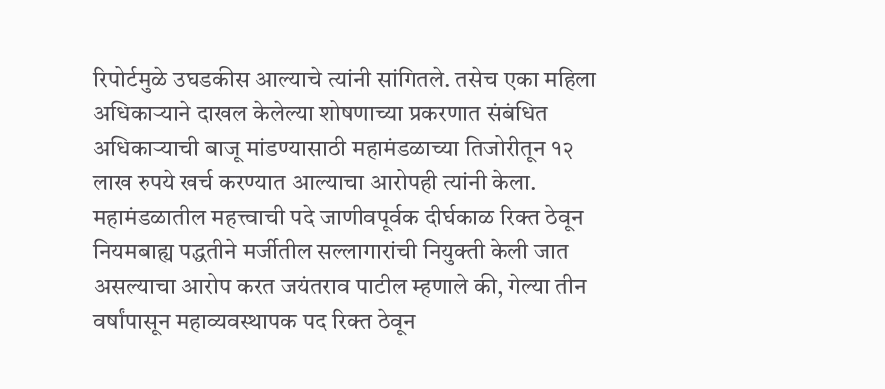रिपोर्टमुळे उघडकीस आल्याचे त्यांनी सांगितले. तसेच एका महिला अधिकाऱ्याने दाखल केलेल्या शोषणाच्या प्रकरणात संबंधित अधिकाऱ्याची बाजू मांडण्यासाठी महामंडळाच्या तिजोरीतून १२ लाख रुपये खर्च करण्यात आल्याचा आरोपही त्यांनी केला.
महामंडळातील महत्त्वाची पदे जाणीवपूर्वक दीर्घकाळ रिक्त ठेवून नियमबाह्य पद्धतीने मर्जीतील सल्लागारांची नियुक्ती केली जात असल्याचा आरोप करत जयंतराव पाटील म्हणाले की, गेल्या तीन वर्षांपासून महाव्यवस्थापक पद रिक्त ठेवून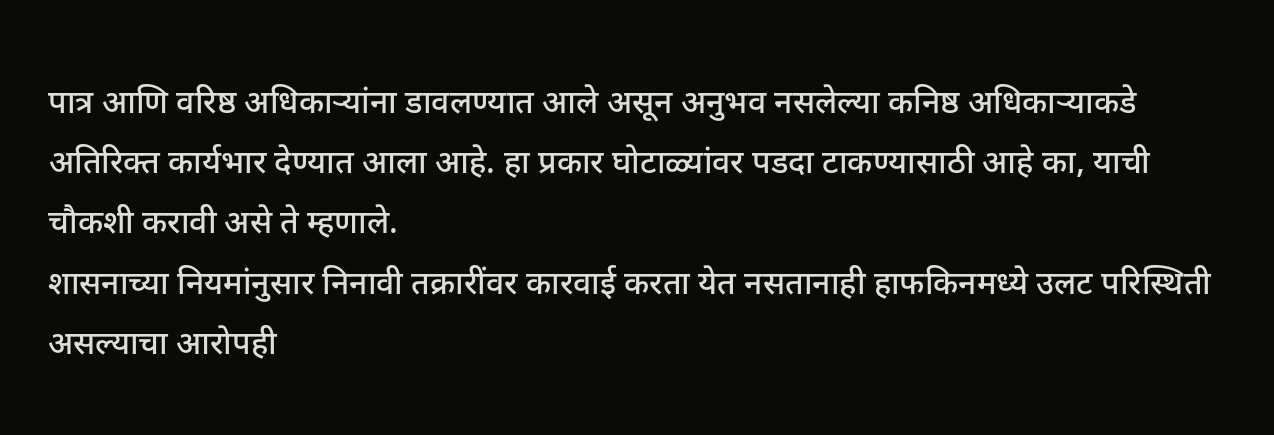पात्र आणि वरिष्ठ अधिकाऱ्यांना डावलण्यात आले असून अनुभव नसलेल्या कनिष्ठ अधिकाऱ्याकडे अतिरिक्त कार्यभार देण्यात आला आहे. हा प्रकार घोटाळ्यांवर पडदा टाकण्यासाठी आहे का, याची चौकशी करावी असे ते म्हणाले.
शासनाच्या नियमांनुसार निनावी तक्रारींवर कारवाई करता येत नसतानाही हाफकिनमध्ये उलट परिस्थिती असल्याचा आरोपही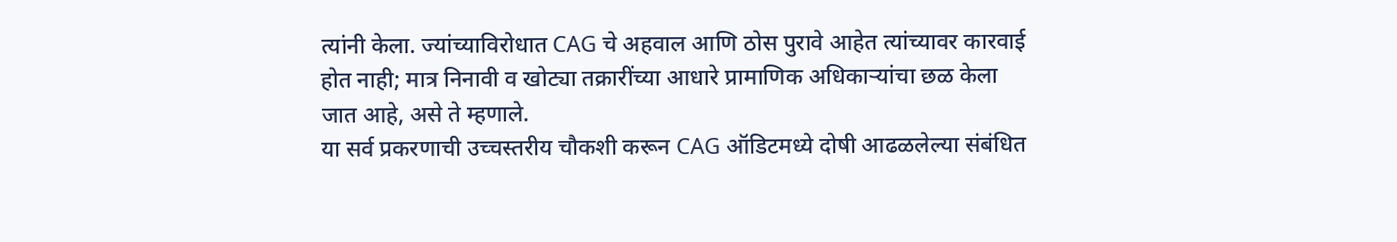त्यांनी केला. ज्यांच्याविरोधात CAG चे अहवाल आणि ठोस पुरावे आहेत त्यांच्यावर कारवाई होत नाही; मात्र निनावी व खोट्या तक्रारींच्या आधारे प्रामाणिक अधिकाऱ्यांचा छळ केला जात आहे, असे ते म्हणाले.
या सर्व प्रकरणाची उच्चस्तरीय चौकशी करून CAG ऑडिटमध्ये दोषी आढळलेल्या संबंधित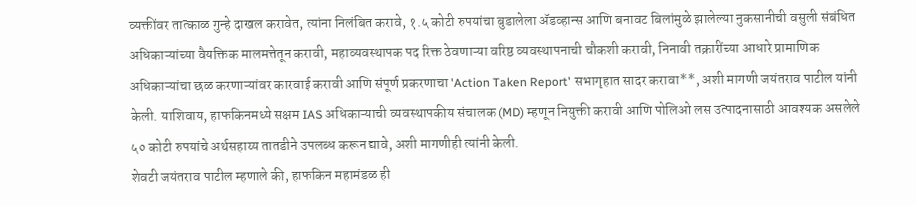व्यक्तींवर तात्काळ गुन्हे दाखल करावेत, त्यांना निलंबित करावे, १.५ कोटी रुपयांचा बुडालेला ॲडव्हान्स आणि बनावट बिलांमुळे झालेल्या नुकसानीची वसुली संबंधित अधिकाऱ्यांच्या वैयक्तिक मालमत्तेतून करावी, महाव्यवस्थापक पद रिक्त ठेवणाऱ्या वरिष्ठ व्यवस्थापनाची चौकशी करावी, निनावी तक्रारींच्या आधारे प्रामाणिक अधिकाऱ्यांचा छळ करणाऱ्यांवर कारवाई करावी आणि संपूर्ण प्रकरणाचा 'Action Taken Report' सभागृहात सादर करावा**, अशी मागणी जयंतराव पाटील यांनी केली. याशिवाय, हाफकिनमध्ये सक्षम IAS अधिकाऱ्याची व्यवस्थापकीय संचालक (MD) म्हणून नियुक्ती करावी आणि पोलिओ लस उत्पादनासाठी आवश्यक असलेले ५० कोटी रुपयांचे अर्थसहाय्य तातडीने उपलब्ध करून द्यावे, अशी मागणीही त्यांनी केली.
शेवटी जयंतराव पाटील म्हणाले की, हाफकिन महामंडळ ही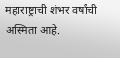महाराष्ट्राची शंभर वर्षांची अस्मिता आहे.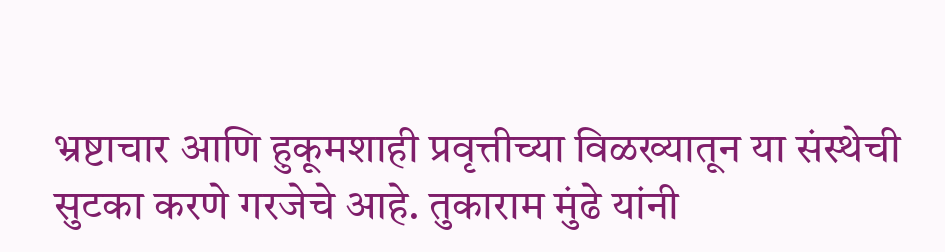भ्रष्टाचार आणि हुकूमशाही प्रवृत्तीच्या विळख्यातून या संस्थेची सुटका करणे गरजेचे आहे. तुकाराम मुंढे यांनी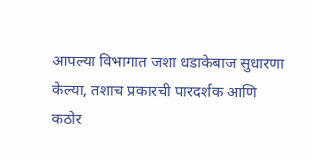आपल्या विभागात जशा धडाकेबाज सुधारणा केल्या, तशाच प्रकारची पारदर्शक आणि कठोर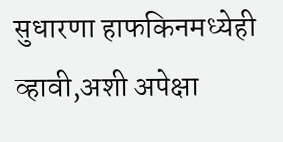सुधारणा हाफकिनमध्येही व्हावी,अशी अपेक्षा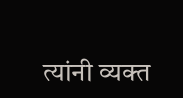त्यांनी व्यक्त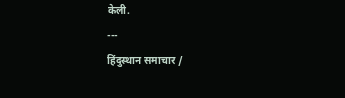केली.
---
हिंदुस्थान समाचार /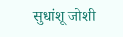सुधांशू जोशी